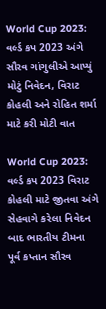World Cup 2023: વર્લ્ડ કપ 2023 અંગે સૌરવ ગાંગુલીએ આપ્યું મોટું નિવેદન, વિરાટ કોહલી અને રોહિત શર્મા માટે કરી મોટી વાત

World Cup 2023: વર્લ્ડ કપ 2023 વિરાટ કોહલી માટે જીતવા અંગે સેહવાગે કરેલા નિવેદન બાદ ભારતીય ટીમના પૂર્વ કપ્તાન સૌરવ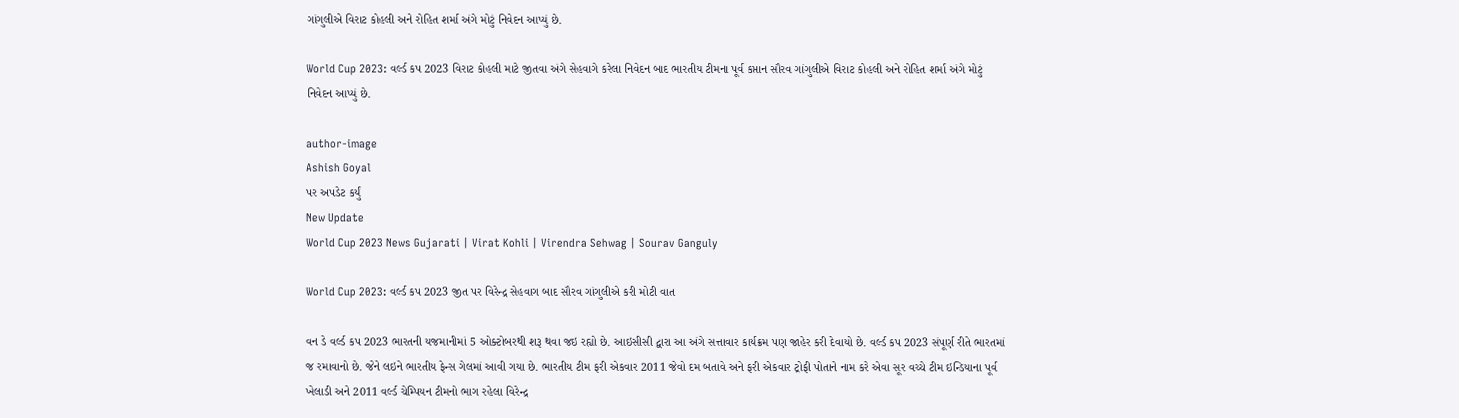ગાંગુલીએ વિરાટ કોહલી અને રોહિત શર્મા અંગે મોટું નિવેદન આપ્યું છે.

World Cup 2023: વર્લ્ડ કપ 2023 વિરાટ કોહલી માટે જીતવા અંગે સેહવાગે કરેલા નિવેદન બાદ ભારતીય ટીમના પૂર્વ કપ્તાન સૌરવ ગાંગુલીએ વિરાટ કોહલી અને રોહિત શર્મા અંગે મોટું નિવેદન આપ્યું છે.

author-image
Ashish Goyal
પર અપડેટ કર્યું
New Update
World Cup 2023 News Gujarati | Virat Kohli | Virendra Sehwag | Sourav Ganguly

World Cup 2023: વર્લ્ડ કપ 2023 જીત પર વિરેન્દ્ર સેહવાગ બાદ સૌરવ ગાંગુલીએ કરી મોટી વાત

વન ડે વર્લ્ડ કપ 2023 ભારતની યજમાનીમાં 5 ઓક્ટોબરથી શરૂ થવા જઇ રહ્યો છે. આઇસીસી દ્વારા આ અંગે સત્તાવાર કાર્યક્રમ પણ જાહેર કરી દેવાયો છે. વર્લ્ડ કપ 2023 સંપૂર્ણ રીતે ભારતમાં જ રમાવાનો છે. જેને લઇને ભારતીય ફેન્સ ગેલમાં આવી ગયા છે. ભારતીય ટીમ ફરી એકવાર 2011 જેવો દમ બતાવે અને ફરી એકવાર ટ્રોફી પોતાને નામ કરે એવા સૂર વચ્ચે ટીમ ઇન્ડિયાના પૂર્વ ખેલાડી અને 2011 વર્લ્ડ ચેમ્પિયન ટીમનો ભાગ રહેલા વિરેન્દ્ર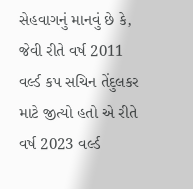સેહવાગનું માનવું છે કે, જેવી રીતે વર્ષ 2011 વર્લ્ડ કપ સચિન તેંદુલકર માટે જીત્યો હતો એ રીતે વર્ષ 2023 વર્લ્ડ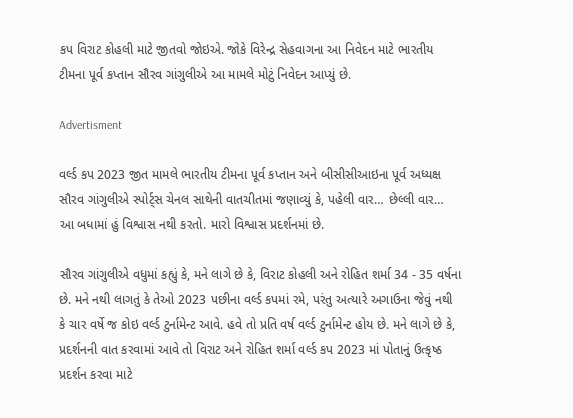કપ વિરાટ કોહલી માટે જીતવો જોઇએ. જોકે વિરેન્દ્ર સેહવાગના આ નિવેદન માટે ભારતીય ટીમના પૂર્વ કપ્તાન સૌરવ ગાંગુલીએ આ મામલે મોટું નિવેદન આપ્યું છે.

Advertisment

વર્લ્ડ કપ 2023 જીત મામલે ભારતીય ટીમના પૂર્વ કપ્તાન અને બીસીસીઆઇના પૂર્વ અધ્યક્ષ સૌરવ ગાંગુલીએ સ્પોર્ટ્સ ચેનલ સાથેની વાતચીતમાં જણાવ્યું કે, પહેલી વાર… છેલ્લી વાર… આ બધામાં હું વિશ્વાસ નથી કરતો. મારો વિશ્વાસ પ્રદર્શનમાં છે.

સૌરવ ગાંગુલીએ વધુમાં કહ્યું કે, મને લાગે છે કે, વિરાટ કોહલી અને રોહિત શર્મા 34 - 35 વર્ષના છે. મને નથી લાગતું કે તેઓ 2023 પછીના વર્લ્ડ કપમાં રમે, પરંતુ અત્યારે અગાઉના જેવું નથી કે ચાર વર્ષે જ કોઇ વર્લ્ડ ટુર્નામેન્ટ આવે. હવે તો પ્રતિ વર્ષ વર્લ્ડ ટુર્નામેન્ટ હોય છે. મને લાગે છે કે, પ્રદર્શનની વાત કરવામાં આવે તો વિરાટ અને રોહિત શર્મા વર્લ્ડ કપ 2023 માં પોતાનું ઉત્કૃષ્ઠ પ્રદર્શન કરવા માટે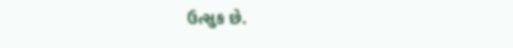ઉત્સુક છે.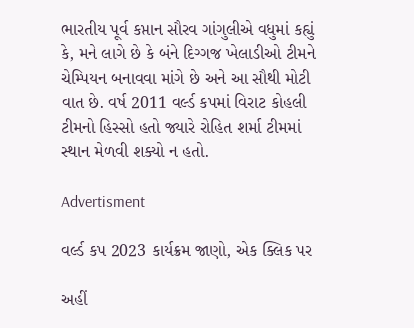ભારતીય પૂર્વ કપ્તાન સૌરવ ગાંગુલીએ વધુમાં કહ્યું કે, મને લાગે છે કે બંને દિગ્ગજ ખેલાડીઓ ટીમને ચેમ્પિયન બનાવવા માંગે છે અને આ સૌથી મોટી વાત છે. વર્ષ 2011 વર્લ્ડ કપમાં વિરાટ કોહલી ટીમનો હિસ્સો હતો જ્યારે રોહિત શર્મા ટીમમાં સ્થાન મેળવી શક્યો ન હતો.

Advertisment

વર્લ્ડ કપ 2023 કાર્યક્રમ જાણો, એક ક્લિક પર

અહીં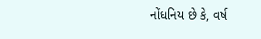નોંધનિય છે કે, વર્ષ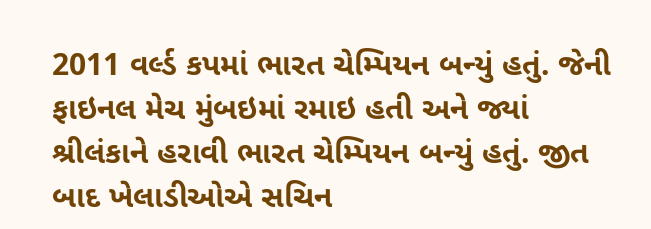2011 વર્લ્ડ કપમાં ભારત ચેમ્પિયન બન્યું હતું. જેની ફાઇનલ મેચ મુંબઇમાં રમાઇ હતી અને જ્યાં શ્રીલંકાને હરાવી ભારત ચેમ્પિયન બન્યું હતું. જીત બાદ ખેલાડીઓએ સચિન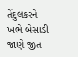તેંદુલકરને ખભે બેસાડી જાણે જીત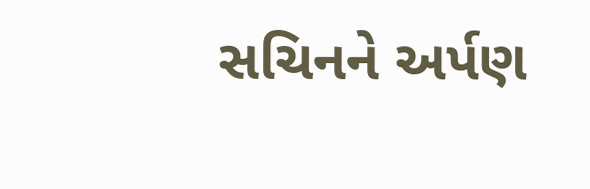સચિનને અર્પણ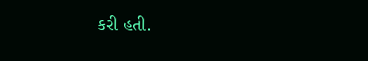કરી હતી.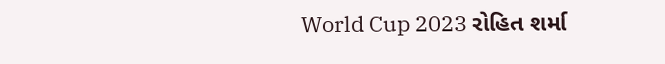World Cup 2023 રોહિત શર્મા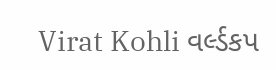Virat Kohli વર્લ્ડકપ